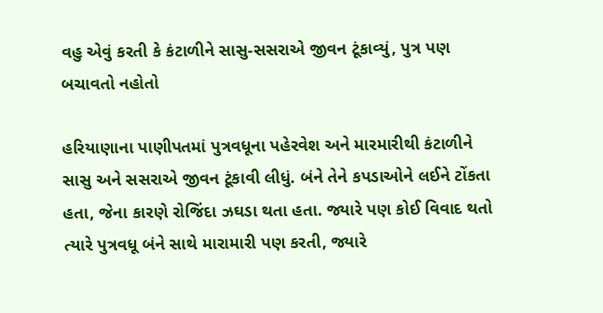વહુ એવું કરતી કે કંટાળીને સાસુ-સસરાએ જીવન ટૂંકાવ્યું, પુત્ર પણ બચાવતો નહોતો

હરિયાણાના પાણીપતમાં પુત્રવધૂના પહેરવેશ અને મારમારીથી કંટાળીને સાસુ અને સસરાએ જીવન ટૂંકાવી લીધું. બંને તેને કપડાઓને લઈને ટોંકતા હતા, જેના કારણે રોજિંદા ઝઘડા થતા હતા. જ્યારે પણ કોઈ વિવાદ થતો ત્યારે પુત્રવધૂ બંને સાથે મારામારી પણ કરતી, જ્યારે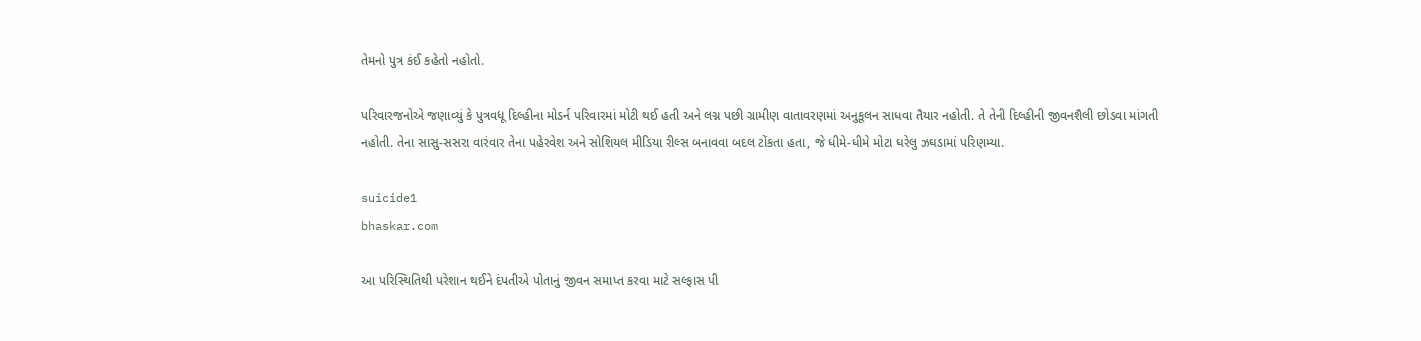તેમનો પુત્ર કંઈ કહેતો નહોતો.

પરિવારજનોએ જણાવ્યું કે પુત્રવધૂ દિલ્હીના મોડર્ન પરિવારમાં મોટી થઈ હતી અને લગ્ન પછી ગ્રામીણ વાતાવરણમાં અનુકૂલન સાધવા તૈયાર નહોતી. તે તેની દિલ્હીની જીવનશૈલી છોડવા માંગતી નહોતી. તેના સાસુ-સસરા વારંવાર તેના પહેરવેશ અને સોશિયલ મીડિયા રીલ્સ બનાવવા બદલ ટોંકતા હતા, જે ધીમે-ધીમે મોટા ઘરેલુ ઝઘડામાં પરિણમ્યા.

suicide1
bhaskar.com

આ પરિસ્થિતિથી પરેશાન થઈને દંપતીએ પોતાનું જીવન સમાપ્ત કરવા માટે સલ્ફાસ પી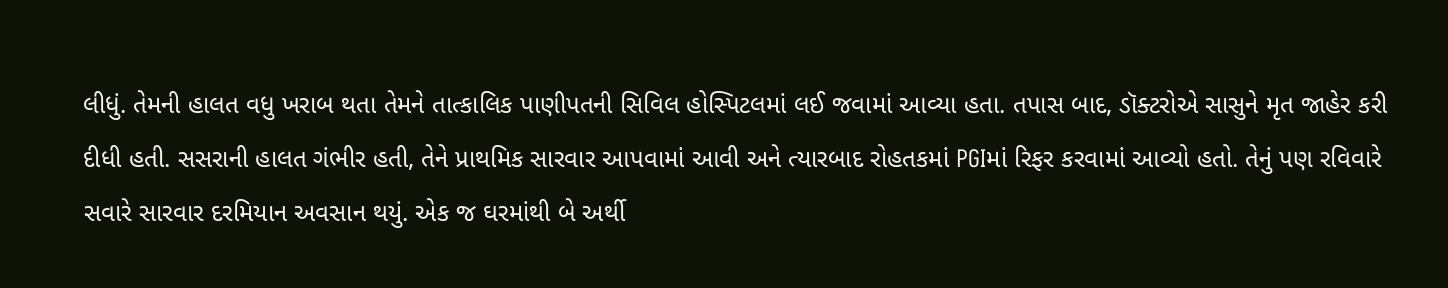લીધું. તેમની હાલત વધુ ખરાબ થતા તેમને તાત્કાલિક પાણીપતની સિવિલ હોસ્પિટલમાં લઈ જવામાં આવ્યા હતા. તપાસ બાદ, ડૉક્ટરોએ સાસુને મૃત જાહેર કરી દીધી હતી. સસરાની હાલત ગંભીર હતી, તેને પ્રાથમિક સારવાર આપવામાં આવી અને ત્યારબાદ રોહતકમાં PGIમાં રિફર કરવામાં આવ્યો હતો. તેનું પણ રવિવારે સવારે સારવાર દરમિયાન અવસાન થયું. એક જ ઘરમાંથી બે અર્થી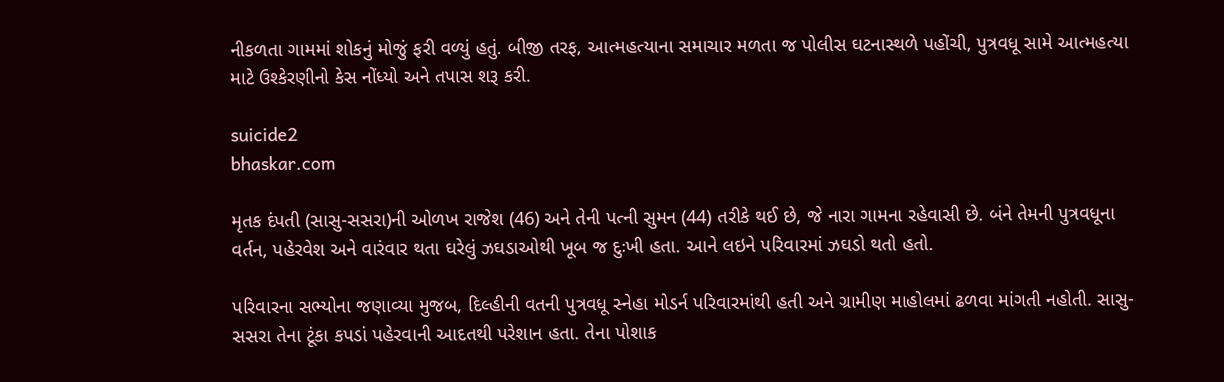નીકળતા ગામમાં શોકનું મોજું ફરી વળ્યું હતું. બીજી તરફ, આત્મહત્યાના સમાચાર મળતા જ પોલીસ ઘટનાસ્થળે પહોંચી, પુત્રવધૂ સામે આત્મહત્યા માટે ઉશ્કેરણીનો કેસ નોંધ્યો અને તપાસ શરૂ કરી.

suicide2
bhaskar.com

મૃતક દંપતી (સાસુ-સસરા)ની ઓળખ રાજેશ (46) અને તેની પત્ની સુમન (44) તરીકે થઈ છે, જે નારા ગામના રહેવાસી છે. બંને તેમની પુત્રવધૂના વર્તન, પહેરવેશ અને વારંવાર થતા ઘરેલું ઝઘડાઓથી ખૂબ જ દુઃખી હતા. આને લઇને પરિવારમાં ઝઘડો થતો હતો.

પરિવારના સભ્યોના જણાવ્યા મુજબ, દિલ્હીની વતની પુત્રવધૂ સ્નેહા મોડર્ન પરિવારમાંથી હતી અને ગ્રામીણ માહોલમાં ઢળવા માંગતી નહોતી. સાસુ-સસરા તેના ટૂંકા કપડાં પહેરવાની આદતથી પરેશાન હતા. તેના પોશાક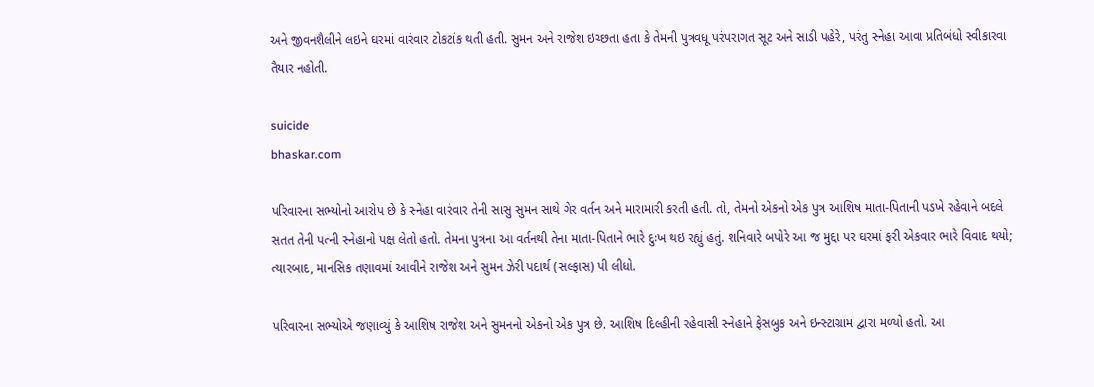અને જીવનશૈલીને લઇને ઘરમાં વારંવાર ટોકટાંક થતી હતી. સુમન અને રાજેશ ઇચ્છતા હતા કે તેમની પુત્રવધૂ પરંપરાગત સૂટ અને સાડી પહેરે, પરંતુ સ્નેહા આવા પ્રતિબંધો સ્વીકારવા તૈયાર નહોતી.

suicide
bhaskar.com

પરિવારના સભ્યોનો આરોપ છે કે સ્નેહા વારંવાર તેની સાસુ સુમન સાથે ગેર વર્તન અને મારામારી કરતી હતી. તો, તેમનો એકનો એક પુત્ર આશિષ માતા-પિતાની પડખે રહેવાને બદલે સતત તેની પત્ની સ્નેહાનો પક્ષ લેતો હતો. તેમના પુત્રના આ વર્તનથી તેના માતા-પિતાને ભારે દુઃખ થઇ રહ્યું હતું. શનિવારે બપોરે આ જ મુદ્દા પર ઘરમાં ફરી એકવાર ભારે વિવાદ થયો; ત્યારબાદ, માનસિક તણાવમાં આવીને રાજેશ અને સુમન ઝેરી પદાર્થ (સલ્ફાસ) પી લીધો.

પરિવારના સભ્યોએ જણાવ્યું કે આશિષ રાજેશ અને સુમનનો એકનો એક પુત્ર છે. આશિષ દિલ્હીની રહેવાસી સ્નેહાને ફેસબુક અને ઇન્સ્ટાગ્રામ દ્વારા મળ્યો હતો. આ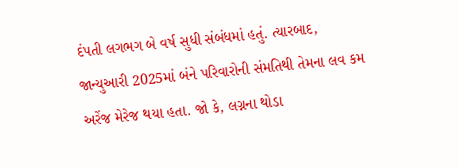દંપતી લગભગ બે વર્ષ સુધી સંબંધમાં હતું. ત્યારબાદ, જાન્યુઆરી 2025માં બંને પરિવારોની સંમતિથી તેમના લવ કમ અરેંજ મેરેજ થયા હતા. જો કે, લગ્નના થોડા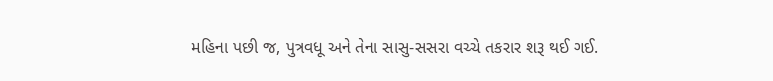મહિના પછી જ, પુત્રવધૂ અને તેના સાસુ-સસરા વચ્ચે તકરાર શરૂ થઈ ગઈ.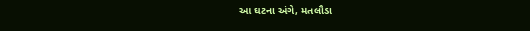આ ઘટના અંગે, મતલૌડા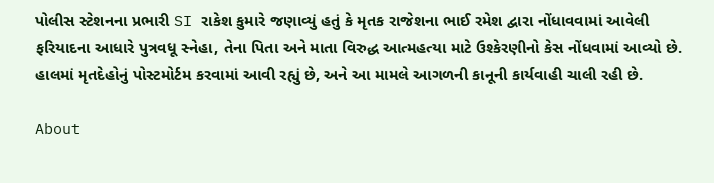પોલીસ સ્ટેશનના પ્રભારી SI રાકેશ કુમારે જણાવ્યું હતું કે મૃતક રાજેશના ભાઈ રમેશ દ્વારા નોંધાવવામાં આવેલી ફરિયાદના આધારે પુત્રવધૂ સ્નેહા, તેના પિતા અને માતા વિરુદ્ધ આત્મહત્યા માટે ઉશ્કેરણીનો કેસ નોંધવામાં આવ્યો છે. હાલમાં મૃતદેહોનું પોસ્ટમોર્ટમ કરવામાં આવી રહ્યું છે, અને આ મામલે આગળની કાનૂની કાર્યવાહી ચાલી રહી છે.

About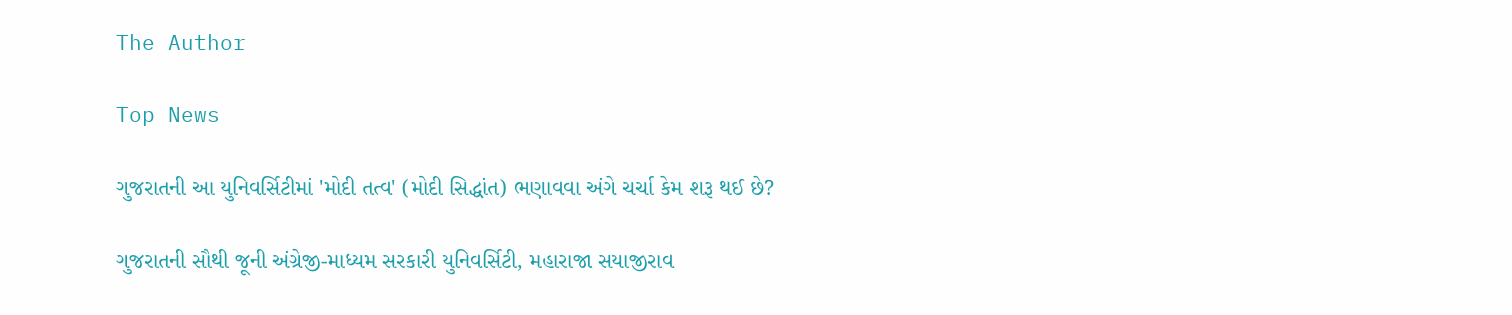The Author

Top News

ગુજરાતની આ યુનિવર્સિટીમાં 'મોદી તત્વ' (મોદી સિદ્ધાંત) ભણાવવા અંગે ચર્ચા કેમ શરૂ થઈ છે?

ગુજરાતની સૌથી જૂની અંગ્રેજી-માધ્યમ સરકારી યુનિવર્સિટી, મહારાજા સયાજીરાવ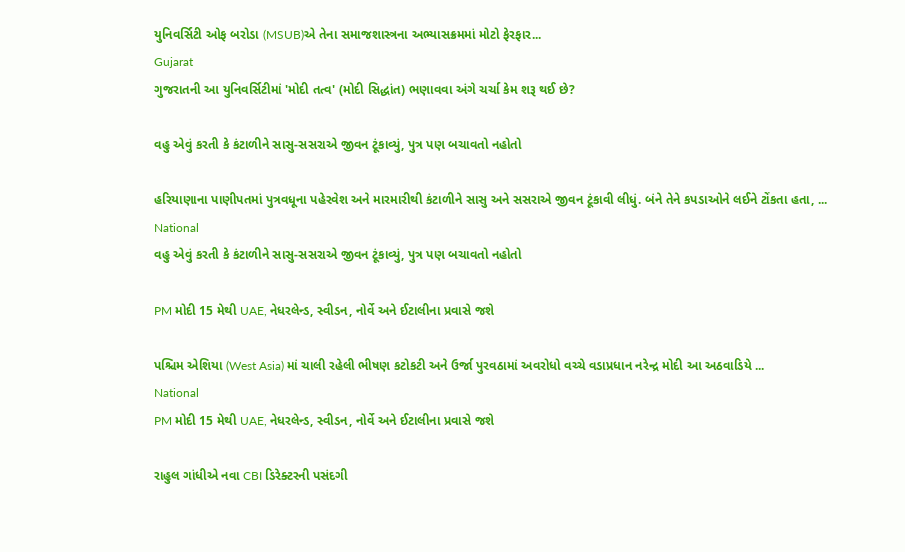યુનિવર્સિટી ઓફ બરોડા (MSUB)એ તેના સમાજશાસ્ત્રના અભ્યાસક્રમમાં મોટો ફેરફાર...
Gujarat
ગુજરાતની આ યુનિવર્સિટીમાં 'મોદી તત્વ' (મોદી સિદ્ધાંત) ભણાવવા અંગે ચર્ચા કેમ શરૂ થઈ છે?

વહુ એવું કરતી કે કંટાળીને સાસુ-સસરાએ જીવન ટૂંકાવ્યું, પુત્ર પણ બચાવતો નહોતો

હરિયાણાના પાણીપતમાં પુત્રવધૂના પહેરવેશ અને મારમારીથી કંટાળીને સાસુ અને સસરાએ જીવન ટૂંકાવી લીધું. બંને તેને કપડાઓને લઈને ટોંકતા હતા, ...
National
વહુ એવું કરતી કે કંટાળીને સાસુ-સસરાએ જીવન ટૂંકાવ્યું, પુત્ર પણ બચાવતો નહોતો

PM મોદી 15 મેથી UAE, નેધરલેન્ડ, સ્વીડન, નોર્વે અને ઈટાલીના પ્રવાસે જશે

પશ્ચિમ એશિયા (West Asia) માં ચાલી રહેલી ભીષણ કટોકટી અને ઉર્જા પુરવઠામાં અવરોધો વચ્ચે વડાપ્રધાન નરેન્દ્ર મોદી આ અઠવાડિયે ...
National
PM મોદી 15 મેથી UAE, નેધરલેન્ડ, સ્વીડન, નોર્વે અને ઈટાલીના પ્રવાસે જશે

રાહુલ ગાંધીએ નવા CBI ડિરેક્ટરની પસંદગી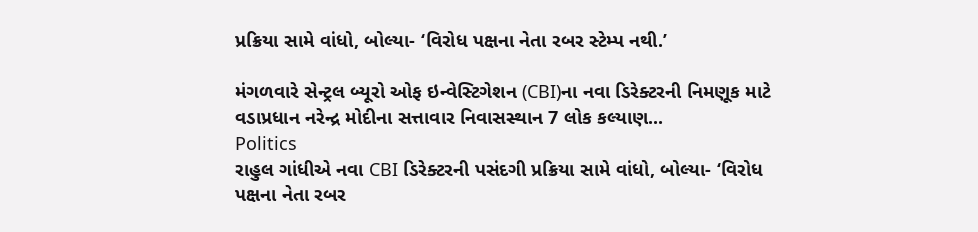પ્રક્રિયા સામે વાંધો, બોલ્યા- ‘વિરોધ પક્ષના નેતા રબર સ્ટેમ્પ નથી.’

મંગળવારે સેન્ટ્રલ બ્યૂરો ઓફ ઇન્વેસ્ટિગેશન (CBI)ના નવા ડિરેક્ટરની નિમણૂક માટે વડાપ્રધાન નરેન્દ્ર મોદીના સત્તાવાર નિવાસસ્થાન 7 લોક કલ્યાણ...
Politics
રાહુલ ગાંધીએ નવા CBI ડિરેક્ટરની પસંદગી પ્રક્રિયા સામે વાંધો, બોલ્યા- ‘વિરોધ પક્ષના નેતા રબર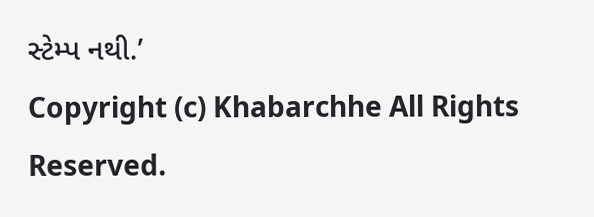સ્ટેમ્પ નથી.’
Copyright (c) Khabarchhe All Rights Reserved.